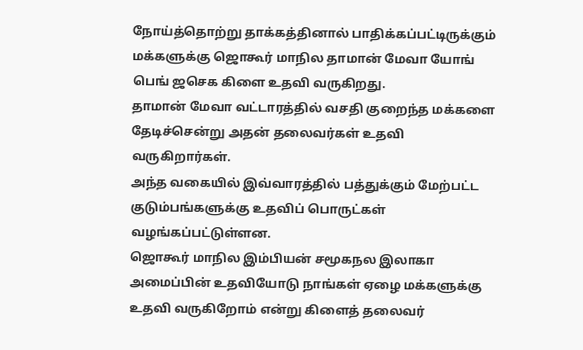நோய்த்தொற்று தாக்கத்தினால் பாதிக்கப்பட்டிருக்கும் மக்களுக்கு ஜொகூர் மாநில தாமான் மேவா யோங் பெங் ஜசெக கிளை உதவி வருகிறது.
தாமான் மேவா வட்டாரத்தில் வசதி குறைந்த மக்களை தேடிச்சென்று அதன் தலைவர்கள் உதவி வருகிறார்கள்.
அந்த வகையில் இவ்வாரத்தில் பத்துக்கும் மேற்பட்ட குடும்பங்களுக்கு உதவிப் பொருட்கள் வழங்கப்பட்டுள்ளன.
ஜொகூர் மாநில இம்பியன் சமூகநல இலாகா அமைப்பின் உதவியோடு நாங்கள் ஏழை மக்களுக்கு உதவி வருகிறோம் என்று கிளைத் தலைவர்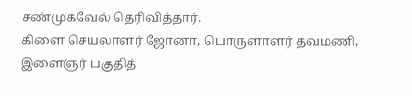சண்முகவேல் தெரிவித்தார்.
கிளை செயலாளர் ஜோனா, பொருளாளர் தவமணி, இளைஞர் பகுதித்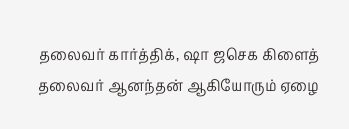தலைவர் கார்த்திக், ஷா ஜசெக கிளைத் தலைவர் ஆனந்தன் ஆகியோரும் ஏழை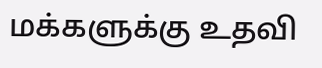மக்களுக்கு உதவி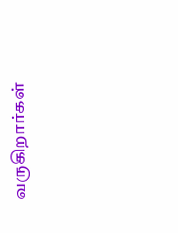வருகிறார்கள்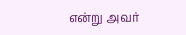என்று அவர்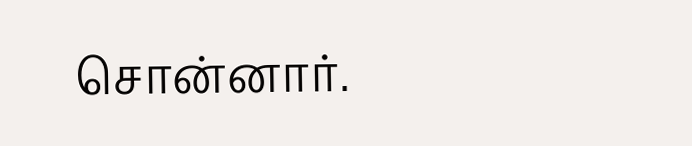சொன்னார்.